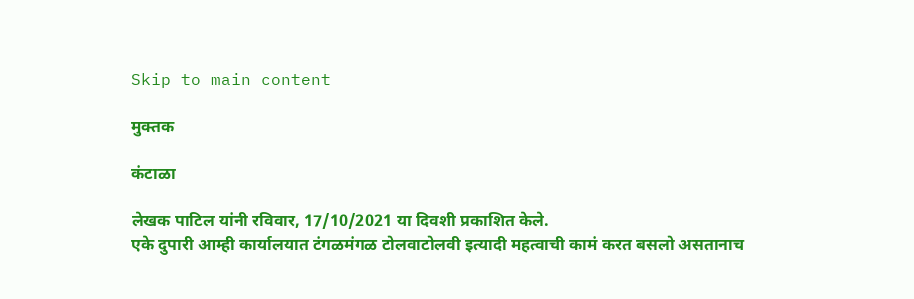Skip to main content

मुक्तक

कंटाळा

लेखक पाटिल यांनी रविवार, 17/10/2021 या दिवशी प्रकाशित केले.
एके दुपारी आम्ही कार्यालयात टंगळमंगळ टोलवाटोलवी इत्यादी महत्वाची कामं करत बसलो असतानाच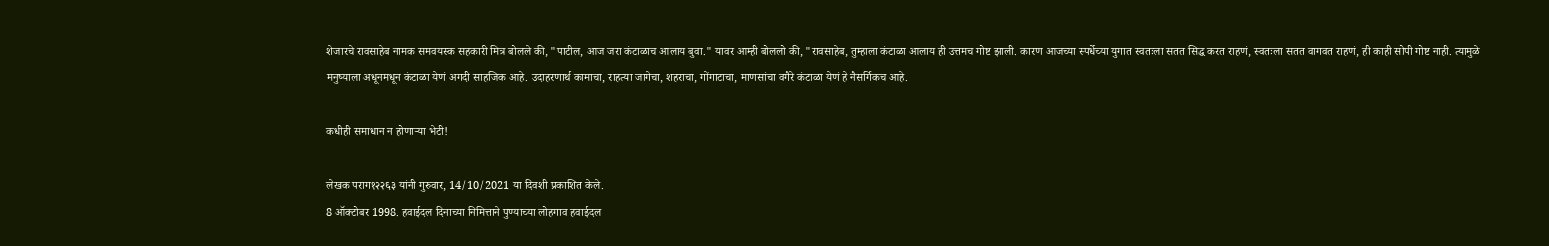शेजारचे रावसाहेब नामक समवयस्क सहकारी मित्र बोलले की, "पाटील, आज जरा कंटाळाच आलाय बुवा." यावर आम्ही बोललो की, "रावसाहेब, तुम्हाला कंटाळा आलाय ही उत्तमच गोष्ट झाली. कारण आजच्या स्पर्धेच्या युगात स्वतःला सतत सिद्ध करत राहणं, स्वतःला सतत वागवत राहणं, ही काही सोपी गोष्ट नाही. त्यामुळे मनुष्याला अधूनमधून कंटाळा येणं अगदी साहजिक आहे. उदाहरणार्थ कामाचा, राहत्या जागेचा, शहराचा, गोंगाटाचा, माणसांचा वगैरे कंटाळा येणं हे नैसर्गिकच आहे.

कधीही समाधान न होणाऱ्या भेटी!

लेखक पराग१२२६३ यांनी गुरुवार, 14/10/2021 या दिवशी प्रकाशित केले.
8 ऑक्टोबर 1998. हवाईदल दिनाच्या निमित्ताने पुण्याच्या लोहगाव हवाईदल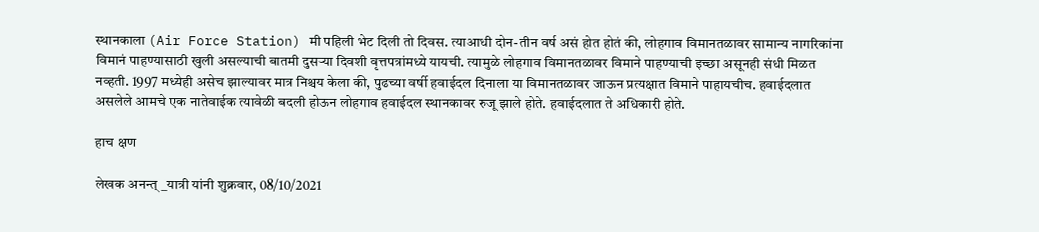स्थानकाला (Air Force Station) मी पहिली भेट दिली तो दिवस. त्याआधी दोन-तीन वर्ष असं होत होतं की, लोहगाव विमानतळावर सामान्य नागरिकांना विमानं पाहण्यासाठी खुली असल्याची बातमी दुसऱ्या दिवशी वृत्तपत्रांमध्ये यायची. त्यामुळे लोहगाव विमानतळावर विमाने पाहण्याची इच्छा असूनही संधी मिळत नव्हती. 1997 मध्येही असेच झाल्यावर मात्र निश्चय केला की, पुढच्या वर्षी हवाईदल दिनाला या विमानतळावर जाऊन प्रत्यक्षात विमाने पाहायचीच. हवाईदलात असलेले आमचे एक नातेवाईक त्यावेळी बदली होऊन लोहगाव हवाईदल स्थानकावर रुजू झाले होते. हवाईदलात ते अधिकारी होते.

हाच क्षण

लेखक अनन्त्_यात्री यांनी शुक्रवार, 08/10/2021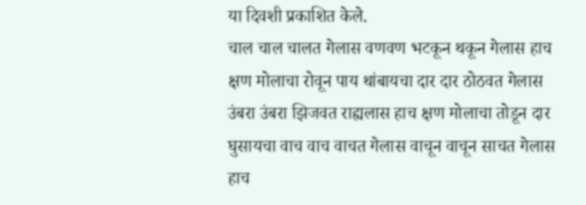या दिवशी प्रकाशित केले.
चाल चाल चालत गेलास वणवण भटकून थकून गेलास हाच क्षण मोलाचा रोवून पाय थांबायचा दार दार ठोठवत गेलास उंबरा उंबरा झिजवत राह्यलास हाच क्षण मोलाचा तोडून दार घुसायचा वाच वाच वाचत गेलास वाचून वाचून साचत गेलास हाच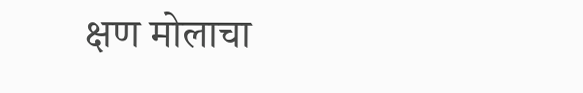क्षण मोलाचा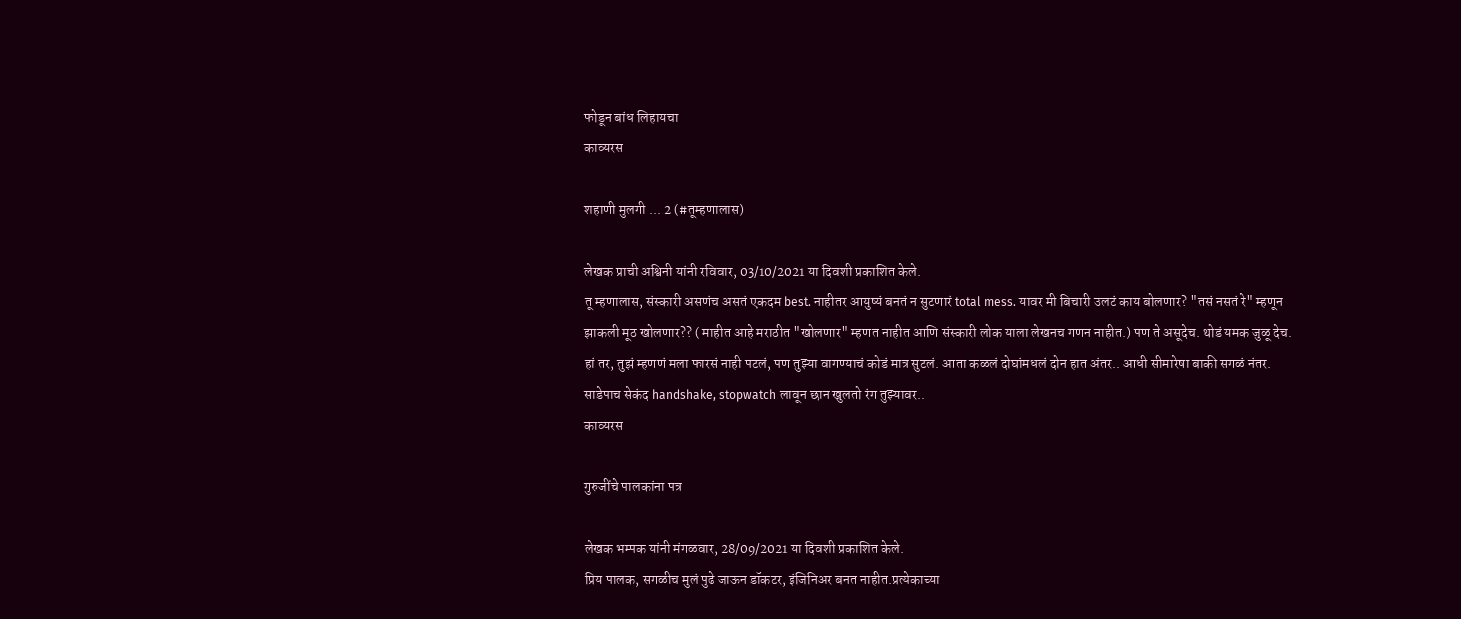फोडून बांध लिहायचा
काव्यरस

शहाणी मुलगी ... 2 (#तूम्हणालास)

लेखक प्राची अश्विनी यांनी रविवार, 03/10/2021 या दिवशी प्रकाशित केले.
तू म्हणालास, संस्कारी असणंच असतं एकदम best. नाहीतर आयुष्यं बनतं न सुटणारं total mess. यावर मी बिचारी उलटं काय बोलणार? "तसं नसतं रे" म्हणून झाकली मूठ खोलणार?? ( माहीत आहे मराठीत "खोलणार" म्हणत नाहीत आणि संस्कारी लोक याला लेखनच गणन नाहीत.) पण ते असूदेच. थोडं यमक जुळू देच. हां तर, तुझं म्हणणं मला फारसं नाही पटलं, पण तुझ्या वागण्याचं कोडं मात्र सुटलं. आता कळलं दोघांमधलं दोन हात अंतर.. आधी सीमारेषा बाकी सगळं नंतर. साडेपाच सेकंद handshake, stopwatch लावून छान खुलतो रंग तुझ्यावर..
काव्यरस

गुरुजींचे पालकांना पत्र

लेखक भम्पक यांनी मंगळवार, 28/09/2021 या दिवशी प्रकाशित केले.
प्रिय पालक, सगळीच मुलं पुढे जाऊन डॉकटर, इंजिनिअर बनत नाहीत.प्रत्येकाच्या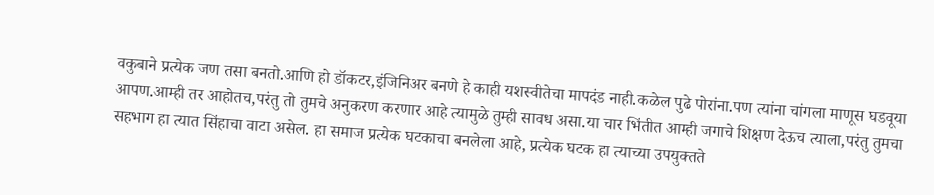वकुबाने प्रत्येक जण तसा बनतो.आणि हो डॉकटर,इंजिनिअर बनणे हे काही यशस्वीतेचा मापदंड नाही.कळेल पुढे पोरांना.पण त्यांना चांगला माणूस घडवूया आपण.आम्ही तर आहोतच,परंतु तो तुमचे अनुकरण करणार आहे त्यामुळे तुम्ही सावध असा.या चार भिंतीत आम्ही जगाचे शिक्षण देऊच त्याला,परंतु तुमचा सहभाग हा त्यात सिंहाचा वाटा असेल. हा समाज प्रत्येक घटकाचा बनलेला आहे, प्रत्येक घटक हा त्याच्या उपयुक्तते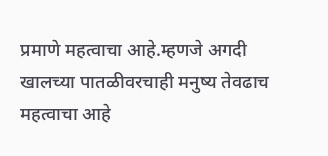प्रमाणे महत्वाचा आहे.म्हणजे अगदी खालच्या पातळीवरचाही मनुष्य तेवढाच महत्वाचा आहे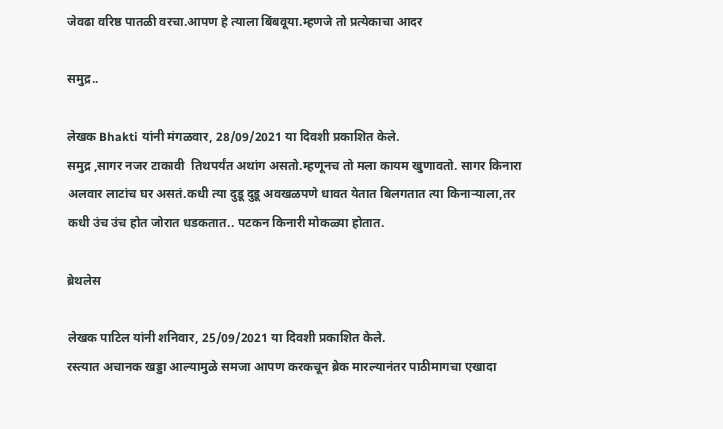जेवढा वरिष्ठ पातळी वरचा.आपण हे त्याला बिंबवूया.म्हणजे तो प्रत्येकाचा आदर

समुद्र..

लेखक Bhakti यांनी मंगळवार, 28/09/2021 या दिवशी प्रकाशित केले.
समुद्र ,सागर नजर टाकावी  तिथपर्यंत अथांग असतो.म्हणूनच तो मला कायम खुणावतो. सागर किनारा अलवार लाटांच घर असतं.कधी त्या दुडू दुडू अवखळपणे धावत येतात बिलगतात त्या किनाऱ्याला,तर कधी उंच उंच होत जोरात धडकतात.. पटकन किनारी मोकळ्या होतात.

ब्रेथलेस

लेखक पाटिल यांनी शनिवार, 25/09/2021 या दिवशी प्रकाशित केले.
रस्त्यात अचानक खड्डा आल्यामुळे समजा आपण करकचून ब्रेक मारल्यानंतर पाठीमागचा एखादा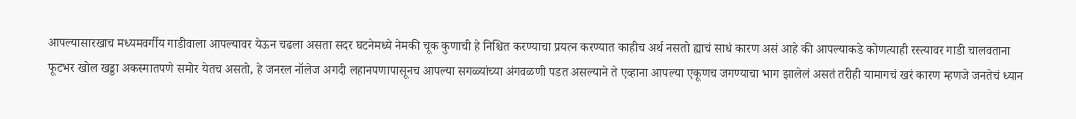आपल्यासारखाच मध्यमवर्गीय गाडीवाला आपल्यावर येऊन चढला असता सदर घटनेमध्ये नेमकी चूक कुणाची हे निश्चित करण्याचा प्रयत्न करण्यात काहीच अर्थ नसतो ह्याचं साधं कारण असं आहे की आपल्याकडे कोणत्याही रस्त्यावर गाडी चालवताना फूटभर खोल खड्डा अकस्मातपणे समोर येतच असतो, हे जनरल नॉलेज अगदी लहानपणापासूनच आपल्या सगळ्यांच्या अंगवळणी पडत असल्याने ते एव्हाना आपल्या एकूणच जगण्याचा भाग झालेलं असतं तरीही यामागचं खरं कारण म्हणजे जनतेचं ध्यान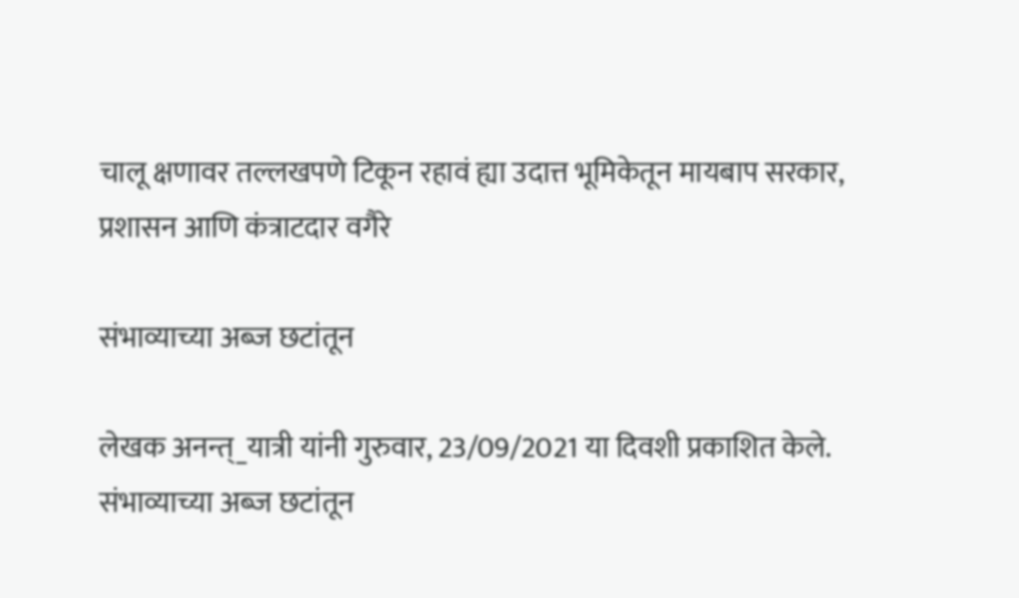चालू क्षणावर तल्लखपणे टिकून रहावं ह्या उदात्त भूमिकेतून मायबाप सरकार, प्रशासन आणि कंत्राटदार वगैरे

संभाव्याच्या अब्ज छटांतून

लेखक अनन्त्_यात्री यांनी गुरुवार, 23/09/2021 या दिवशी प्रकाशित केले.
संभाव्याच्या अब्ज छटांतून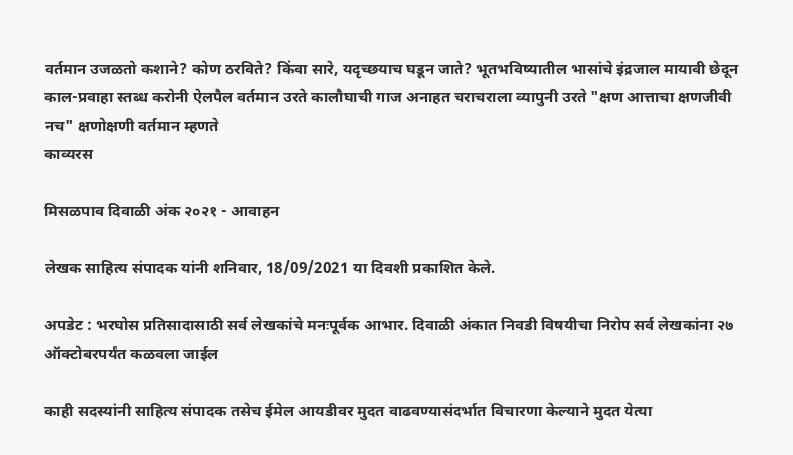वर्तमान उजळतो कशाने? कोण ठरविते? किंवा सारे, यदृच्छयाच घडून जाते? भूतभविष्यातील भासांचे इंद्रजाल मायावी छेदून काल-प्रवाहा स्तब्ध करोनी ऐलपैल वर्तमान उरते कालौघाची गाज अनाहत चराचराला व्यापुनी उरते "क्षण आत्ताचा क्षणजीवी नच" क्षणोक्षणी वर्तमान म्हणते
काव्यरस

मिसळपाव दिवाळी अंक २०२१ - आवाहन

लेखक साहित्य संपादक यांनी शनिवार, 18/09/2021 या दिवशी प्रकाशित केले.

अपडेट : भरघोस प्रतिसादासाठी सर्व लेखकांचे मनःपूर्वक आभार. दिवाळी अंकात निवडी विषयीचा निरोप सर्व लेखकांना २७ ऑक्टोबरपर्यंत कळवला जाईल

काही सदस्यांनी साहित्य संपादक तसेच ईमेल आयडीवर मुदत वाढवण्यासंदर्भात विचारणा केल्याने मुदत येत्या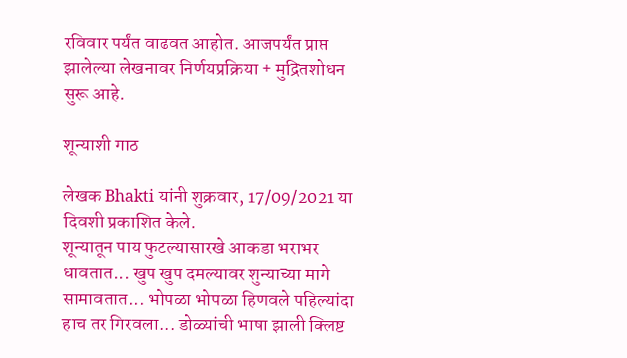रविवार पर्यंत वाढवत आहोत. आजपर्यंत प्राप्त झालेल्या लेखनावर निर्णयप्रक्रिया + मुद्रितशोधन सुरू आहे.

शून्याशी गाठ

लेखक Bhakti यांनी शुक्रवार, 17/09/2021 या दिवशी प्रकाशित केले.
शून्यातून पाय फुटल्यासारखे आकडा भराभर धावतात... खुप खुप दमल्यावर शुन्याच्या मागे सामावतात... भोपळा भोपळा हिणवले पहिल्यांदा हाच तर गिरवला... डोळ्यांची भाषा झाली क्लिष्ट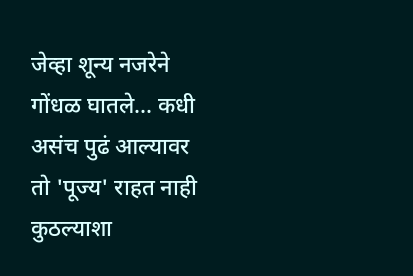जेव्हा शून्य नजरेने गोंधळ घातले... कधी असंच पुढं आल्यावर तो 'पूज्य' राहत नाही कुठल्याशा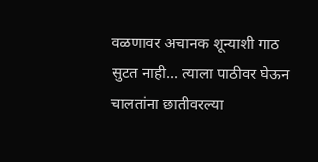वळणावर अचानक शून्याशी गाठ सुटत नाही... त्याला पाठीवर घेऊन चालतांना छातीवरल्या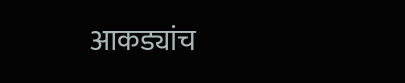आकड्यांच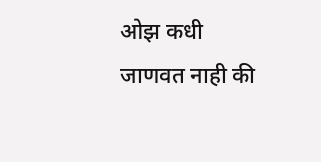ओझ कधी जाणवत नाही की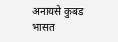अनायसे कुबड भासत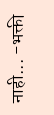नाही... -भक्ती